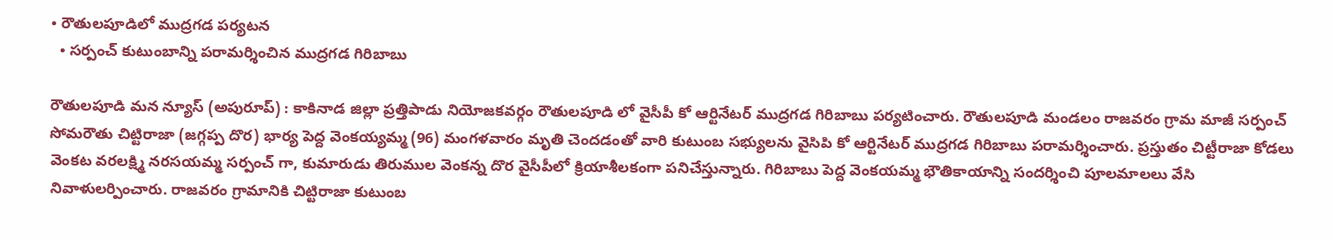• రౌతులపూడిలో ముద్రగడ పర్యటన
  • సర్పంచ్ కుటుంబాన్ని పరామర్శించిన ముద్రగడ గిరిబాబు

రౌతులపూడి మన న్యూస్ (అపురూప్) : కాకినాడ జిల్లా ప్రత్తిపాడు నియోజకవర్గం రౌతులపూడి లో వైసీపీ కో ఆర్టినేటర్ ముద్రగడ గిరిబాబు పర్యటించారు. రౌతులపూడి మండలం రాజవరం గ్రామ మాజీ సర్పంచ్ సోమరౌతు చిట్టిరాజా (జగ్గప్ప దొర) భార్య పెద్ద వెంకయ్యమ్మ (96) మంగళవారం మృతి చెందడంతో వారి కుటుంబ సభ్యులను వైసిపి కో ఆర్టినేటర్ ముద్రగడ గిరిబాబు పరామర్శించారు. ప్రస్తుతం చిట్టీరాజా కోడలు వెంకట వరలక్ష్మి నరసయమ్మ సర్పంచ్ గా, కుమారుడు తిరుముల వెంకన్న దొర వైసీపీలో క్రియాశీలకంగా పనిచేస్తున్నారు. గిరిబాబు పెద్ద వెంకయమ్మ భౌతికాయాన్ని సందర్శించి పూలమాలలు వేసి నివాళులర్పించారు. రాజవరం గ్రామానికి చిట్టిరాజా కుటుంబ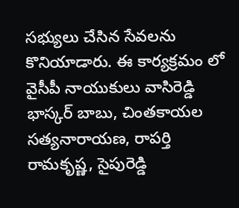సభ్యులు చేసిన సేవలను కొనియాడారు. ఈ కార్యక్రమం లో వైసీపీ నాయుకులు వాసిరెడ్డి భాస్కర్ బాబు, చింతకాయల సత్యనారాయణ, రాపర్తి రామకృష్ణ, సైపురెడ్డి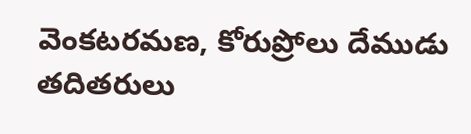వెంకటరమణ, కోరుప్రోలు దేముడు తదితరులు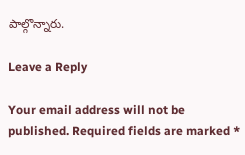పాల్గొన్నారు.

Leave a Reply

Your email address will not be published. Required fields are marked *